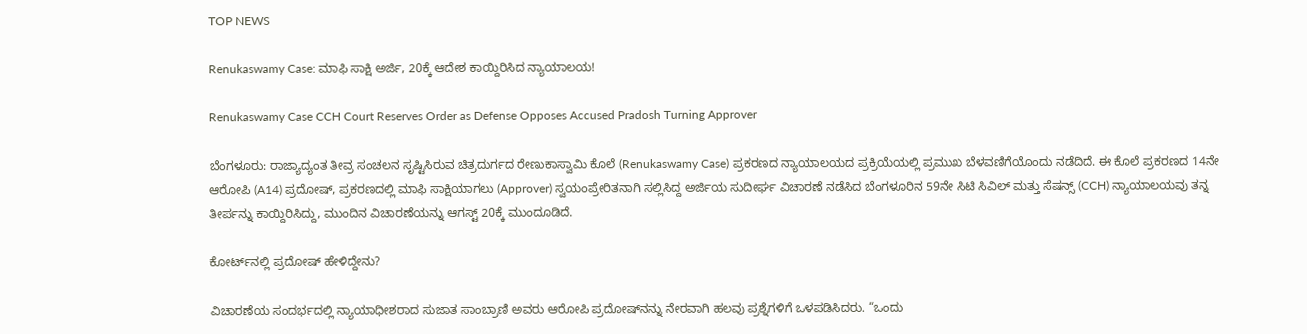TOP NEWS

Renukaswamy Case: ಮಾಫಿ ಸಾಕ್ಷಿ ಅರ್ಜಿ, 20ಕ್ಕೆ ಆದೇಶ ಕಾಯ್ದಿರಿಸಿದ ನ್ಯಾಯಾಲಯ!

Renukaswamy Case CCH Court Reserves Order as Defense Opposes Accused Pradosh Turning Approver

ಬೆಂಗಳೂರು: ರಾಜ್ಯಾದ್ಯಂತ ತೀವ್ರ ಸಂಚಲನ ಸೃಷ್ಟಿಸಿರುವ ಚಿತ್ರದುರ್ಗದ ರೇಣುಕಾಸ್ವಾಮಿ ಕೊಲೆ (Renukaswamy Case) ಪ್ರಕರಣದ ನ್ಯಾಯಾಲಯದ ಪ್ರಕ್ರಿಯೆಯಲ್ಲಿ ಪ್ರಮುಖ ಬೆಳವಣಿಗೆಯೊಂದು ನಡೆದಿದೆ. ಈ ಕೊಲೆ ಪ್ರಕರಣದ 14ನೇ ಆರೋಪಿ (A14) ಪ್ರದೋಷ್, ಪ್ರಕರಣದಲ್ಲಿ ಮಾಫಿ ಸಾಕ್ಷಿಯಾಗಲು (Approver) ಸ್ವಯಂಪ್ರೇರಿತನಾಗಿ ಸಲ್ಲಿಸಿದ್ದ ಅರ್ಜಿಯ ಸುದೀರ್ಘ ವಿಚಾರಣೆ ನಡೆಸಿದ ಬೆಂಗಳೂರಿನ 59ನೇ ಸಿಟಿ ಸಿವಿಲ್ ಮತ್ತು ಸೆಷನ್ಸ್ (CCH) ನ್ಯಾಯಾಲಯವು ತನ್ನ ತೀರ್ಪನ್ನು ಕಾಯ್ದಿರಿಸಿದ್ದು, ಮುಂದಿನ ವಿಚಾರಣೆಯನ್ನು ಆಗಸ್ಟ್ 20ಕ್ಕೆ ಮುಂದೂಡಿದೆ.

ಕೋರ್ಟ್‌ನಲ್ಲಿ ಪ್ರದೋಷ್‌ ಹೇಳಿದ್ದೇನು?

ವಿಚಾರಣೆಯ ಸಂದರ್ಭದಲ್ಲಿ ನ್ಯಾಯಾಧೀಶರಾದ ಸುಜಾತ ಸಾಂಬ್ರಾಣಿ ಅವರು ಆರೋಪಿ ಪ್ರದೋಷ್‌ನನ್ನು ನೇರವಾಗಿ ಹಲವು ಪ್ರಶ್ನೆಗಳಿಗೆ ಒಳಪಡಿಸಿದರು. “ಒಂದು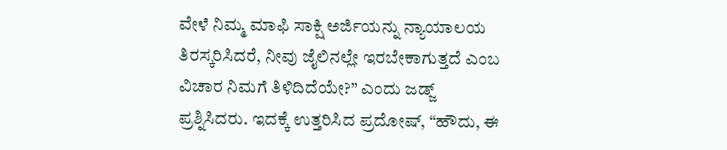ವೇಳೆ ನಿಮ್ಮ ಮಾಫಿ ಸಾಕ್ಷಿ ಅರ್ಜಿಯನ್ನು ನ್ಯಾಯಾಲಯ ತಿರಸ್ಕರಿಸಿದರೆ, ನೀವು ಜೈಲಿನಲ್ಲೇ ಇರಬೇಕಾಗುತ್ತದೆ ಎಂಬ ವಿಚಾರ ನಿಮಗೆ ತಿಳಿದಿದೆಯೇ?” ಎಂದು ಜಡ್ಜ್ ಪ್ರಶ್ನಿಸಿದರು. ಇದಕ್ಕೆ ಉತ್ತರಿಸಿದ ಪ್ರದೋಷ್, “ಹೌದು, ಈ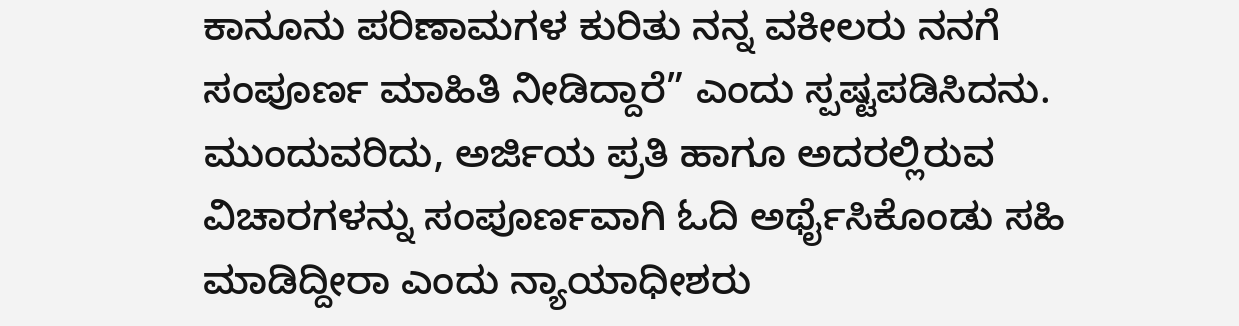ಕಾನೂನು ಪರಿಣಾಮಗಳ ಕುರಿತು ನನ್ನ ವಕೀಲರು ನನಗೆ ಸಂಪೂರ್ಣ ಮಾಹಿತಿ ನೀಡಿದ್ದಾರೆ” ಎಂದು ಸ್ಪಷ್ಟಪಡಿಸಿದನು. ಮುಂದುವರಿದು, ಅರ್ಜಿಯ ಪ್ರತಿ ಹಾಗೂ ಅದರಲ್ಲಿರುವ ವಿಚಾರಗಳನ್ನು ಸಂಪೂರ್ಣವಾಗಿ ಓದಿ ಅರ್ಥೈಸಿಕೊಂಡು ಸಹಿ ಮಾಡಿದ್ದೀರಾ ಎಂದು ನ್ಯಾಯಾಧೀಶರು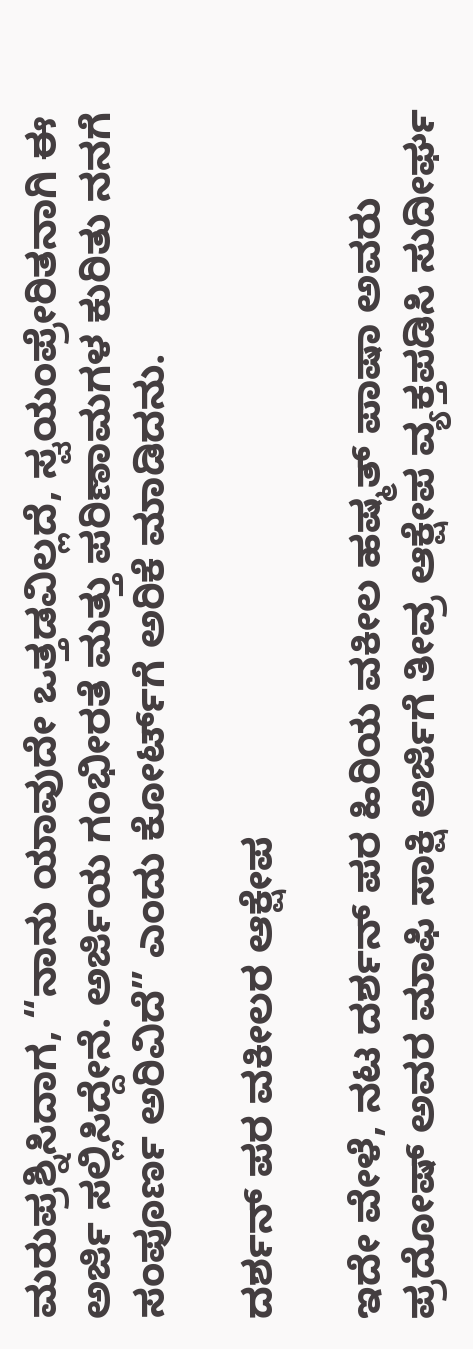ಮರುಪ್ರಶ್ನಿಸಿದಾಗ, “ನಾನು ಯಾವುದೇ ಒತ್ತಡವಿಲ್ಲದೆ, ಸ್ವಯಂಪ್ರೇರಿತನಾಗಿ ಈ ಅರ್ಜಿ ಸಲ್ಲಿಸಿದ್ದೇನೆ. ಅರ್ಜಿಯ ಗಂಭೀರತೆ ಮತ್ತು ಪರಿಣಾಮಗಳ ಕುರಿತು ನನಗೆ ಸಂಪೂರ್ಣ ಅರಿವಿದೆ” ಎಂದು ಕೋರ್ಟ್‌ಗೆ ಅರಿಕೆ ಮಾಡಿದನು.

ದರ್ಶನ್‌ ಪರ ವಕೀಲರ ಆಕ್ಷೇಪ

ಇದೇ ವೇಳೆ, ನಟ ದರ್ಶನ್ ಪರ ಹಿರಿಯ ವಕೀಲ ಹಷ್ಮತ್ ಪಾಷಾ ಅವರು ಪ್ರದೋಷ್ ಅವರ ಮಾಫಿ ಸಾಕ್ಷಿ ಅರ್ಜಿಗೆ ತೀವ್ರ ಆಕ್ಷೇಪ ವ್ಯಕ್ತಪಡಿಸಿ ಸುದೀರ್ಘ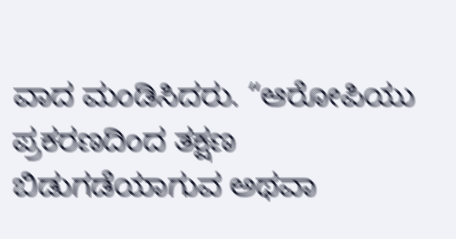ವಾದ ಮಂಡಿಸಿದರು. “ಆರೋಪಿಯು ಪ್ರಕರಣದಿಂದ ತಕ್ಷಣ ಬಿಡುಗಡೆಯಾಗುವ ಅಥವಾ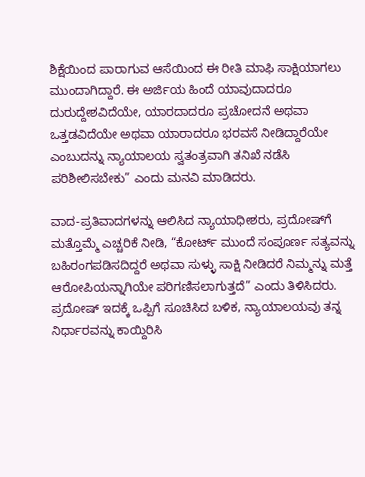ಶಿಕ್ಷೆಯಿಂದ ಪಾರಾಗುವ ಆಸೆಯಿಂದ ಈ ರೀತಿ ಮಾಫಿ ಸಾಕ್ಷಿಯಾಗಲು ಮುಂದಾಗಿದ್ದಾರೆ. ಈ ಅರ್ಜಿಯ ಹಿಂದೆ ಯಾವುದಾದರೂ ದುರುದ್ದೇಶವಿದೆಯೇ, ಯಾರದಾದರೂ ಪ್ರಚೋದನೆ ಅಥವಾ ಒತ್ತಡವಿದೆಯೇ ಅಥವಾ ಯಾರಾದರೂ ಭರವಸೆ ನೀಡಿದ್ದಾರೆಯೇ ಎಂಬುದನ್ನು ನ್ಯಾಯಾಲಯ ಸ್ವತಂತ್ರವಾಗಿ ತನಿಖೆ ನಡೆಸಿ ಪರಿಶೀಲಿಸಬೇಕು” ಎಂದು ಮನವಿ ಮಾಡಿದರು.

ವಾದ-ಪ್ರತಿವಾದಗಳನ್ನು ಆಲಿಸಿದ ನ್ಯಾಯಾಧೀಶರು, ಪ್ರದೋಷ್‌ಗೆ ಮತ್ತೊಮ್ಮೆ ಎಚ್ಚರಿಕೆ ನೀಡಿ, “ಕೋರ್ಟ್ ಮುಂದೆ ಸಂಪೂರ್ಣ ಸತ್ಯವನ್ನು ಬಹಿರಂಗಪಡಿಸದಿದ್ದರೆ ಅಥವಾ ಸುಳ್ಳು ಸಾಕ್ಷಿ ನೀಡಿದರೆ ನಿಮ್ಮನ್ನು ಮತ್ತೆ ಆರೋಪಿಯನ್ನಾಗಿಯೇ ಪರಿಗಣಿಸಲಾಗುತ್ತದೆ” ಎಂದು ತಿಳಿಸಿದರು. ಪ್ರದೋಷ್ ಇದಕ್ಕೆ ಒಪ್ಪಿಗೆ ಸೂಚಿಸಿದ ಬಳಿಕ, ನ್ಯಾಯಾಲಯವು ತನ್ನ ನಿರ್ಧಾರವನ್ನು ಕಾಯ್ದಿರಿಸಿ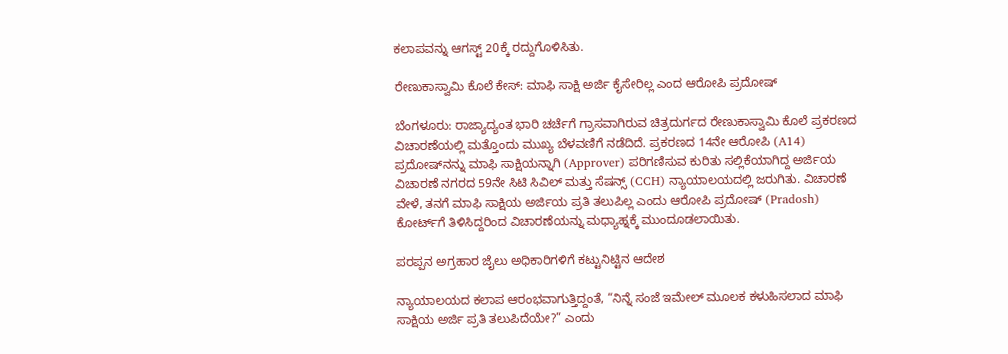ಕಲಾಪವನ್ನು ಆಗಸ್ಟ್ 20ಕ್ಕೆ ರದ್ದುಗೊಳಿಸಿತು.

ರೇಣುಕಾಸ್ವಾಮಿ ಕೊಲೆ ಕೇಸ್: ಮಾಫಿ ಸಾಕ್ಷಿ ಅರ್ಜಿ ಕೈಸೇರಿಲ್ಲ ಎಂದ ಆರೋಪಿ ಪ್ರದೋಷ್

ಬೆಂಗಳೂರು: ರಾಜ್ಯಾದ್ಯಂತ ಭಾರಿ ಚರ್ಚೆಗೆ ಗ್ರಾಸವಾಗಿರುವ ಚಿತ್ರದುರ್ಗದ ರೇಣುಕಾಸ್ವಾಮಿ ಕೊಲೆ ಪ್ರಕರಣದ ವಿಚಾರಣೆಯಲ್ಲಿ ಮತ್ತೊಂದು ಮುಖ್ಯ ಬೆಳವಣಿಗೆ ನಡೆದಿದೆ. ಪ್ರಕರಣದ 14ನೇ ಆರೋಪಿ (A14) ಪ್ರದೋಷ್‌ನನ್ನು ಮಾಫಿ ಸಾಕ್ಷಿಯನ್ನಾಗಿ (Approver) ಪರಿಗಣಿಸುವ ಕುರಿತು ಸಲ್ಲಿಕೆಯಾಗಿದ್ದ ಅರ್ಜಿಯ ವಿಚಾರಣೆ ನಗರದ 59ನೇ ಸಿಟಿ ಸಿವಿಲ್ ಮತ್ತು ಸೆಷನ್ಸ್ (CCH) ನ್ಯಾಯಾಲಯದಲ್ಲಿ ಜರುಗಿತು. ವಿಚಾರಣೆ ವೇಳೆ, ತನಗೆ ಮಾಫಿ ಸಾಕ್ಷಿಯ ಅರ್ಜಿಯ ಪ್ರತಿ ತಲುಪಿಲ್ಲ ಎಂದು ಆರೋಪಿ ಪ್ರದೋಷ್ (Pradosh) ಕೋರ್ಟ್‌ಗೆ ತಿಳಿಸಿದ್ದರಿಂದ ವಿಚಾರಣೆಯನ್ನು ಮಧ್ಯಾಹ್ನಕ್ಕೆ ಮುಂದೂಡಲಾಯಿತು.

ಪರಪ್ಪನ ಅಗ್ರಹಾರ ಜೈಲು ಅಧಿಕಾರಿಗಳಿಗೆ ಕಟ್ಟುನಿಟ್ಟಿನ ಆದೇಶ

ನ್ಯಾಯಾಲಯದ ಕಲಾಪ ಆರಂಭವಾಗುತ್ತಿದ್ದಂತೆ, “ನಿನ್ನೆ ಸಂಜೆ ಇಮೇಲ್ ಮೂಲಕ ಕಳುಹಿಸಲಾದ ಮಾಫಿ ಸಾಕ್ಷಿಯ ಅರ್ಜಿ ಪ್ರತಿ ತಲುಪಿದೆಯೇ?” ಎಂದು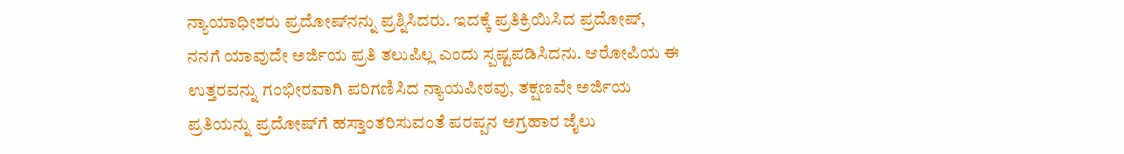ನ್ಯಾಯಾಧೀಶರು ಪ್ರದೋಷ್‌ನನ್ನು ಪ್ರಶ್ನಿಸಿದರು. ಇದಕ್ಕೆ ಪ್ರತಿಕ್ರಿಯಿಸಿದ ಪ್ರದೋಷ್, ನನಗೆ ಯಾವುದೇ ಅರ್ಜಿಯ ಪ್ರತಿ ತಲುಪಿಲ್ಲ ಎಂದು ಸ್ಪಷ್ಟಪಡಿಸಿದನು. ಆರೋಪಿಯ ಈ ಉತ್ತರವನ್ನು ಗಂಭೀರವಾಗಿ ಪರಿಗಣಿಸಿದ ನ್ಯಾಯಪೀಠವು, ತಕ್ಷಣವೇ ಅರ್ಜಿಯ ಪ್ರತಿಯನ್ನು ಪ್ರದೋಷ್‌ಗೆ ಹಸ್ತಾಂತರಿಸುವಂತೆ ಪರಪ್ಪನ ಅಗ್ರಹಾರ ಜೈಲು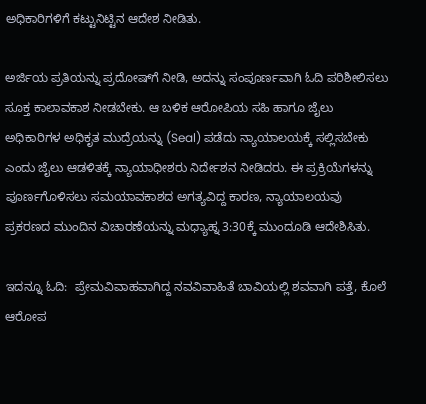ಅಧಿಕಾರಿಗಳಿಗೆ ಕಟ್ಟುನಿಟ್ಟಿನ ಆದೇಶ ನೀಡಿತು.

ಅರ್ಜಿಯ ಪ್ರತಿಯನ್ನು ಪ್ರದೋಷ್‌ಗೆ ನೀಡಿ, ಅದನ್ನು ಸಂಪೂರ್ಣವಾಗಿ ಓದಿ ಪರಿಶೀಲಿಸಲು ಸೂಕ್ತ ಕಾಲಾವಕಾಶ ನೀಡಬೇಕು. ಆ ಬಳಿಕ ಆರೋಪಿಯ ಸಹಿ ಹಾಗೂ ಜೈಲು ಅಧಿಕಾರಿಗಳ ಅಧಿಕೃತ ಮುದ್ರೆಯನ್ನು (Seal) ಪಡೆದು ನ್ಯಾಯಾಲಯಕ್ಕೆ ಸಲ್ಲಿಸಬೇಕು ಎಂದು ಜೈಲು ಆಡಳಿತಕ್ಕೆ ನ್ಯಾಯಾಧೀಶರು ನಿರ್ದೇಶನ ನೀಡಿದರು. ಈ ಪ್ರಕ್ರಿಯೆಗಳನ್ನು ಪೂರ್ಣಗೊಳಿಸಲು ಸಮಯಾವಕಾಶದ ಅಗತ್ಯವಿದ್ದ ಕಾರಣ, ನ್ಯಾಯಾಲಯವು ಪ್ರಕರಣದ ಮುಂದಿನ ವಿಚಾರಣೆಯನ್ನು ಮಧ್ಯಾಹ್ನ 3:30ಕ್ಕೆ ಮುಂದೂಡಿ ಆದೇಶಿಸಿತು.

ಇದನ್ನೂ ಓದಿ:  ಪ್ರೇಮವಿವಾಹವಾಗಿದ್ದ ನವವಿವಾಹಿತೆ ಬಾವಿಯಲ್ಲಿ ಶವವಾಗಿ ಪತ್ತೆ, ಕೊಲೆ ಆರೋಪ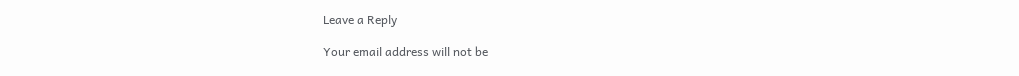Leave a Reply

Your email address will not be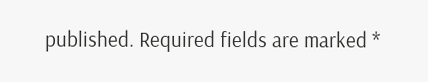published. Required fields are marked *